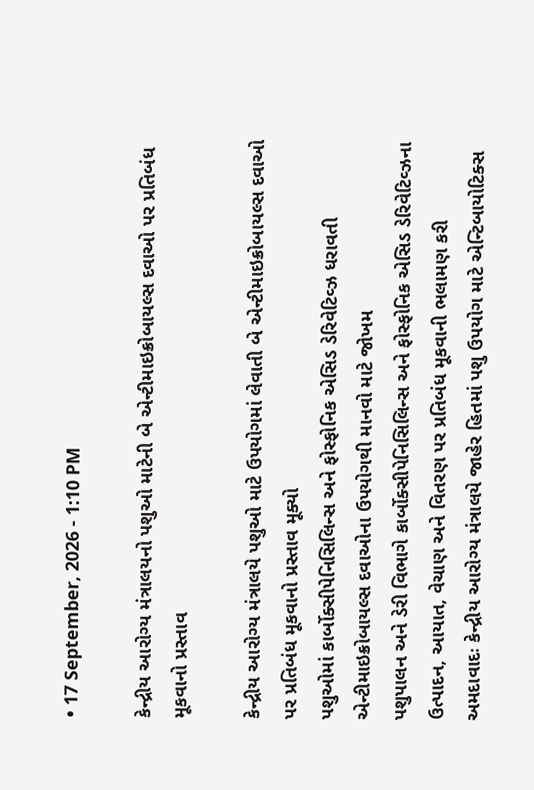• 17 September, 2026 - 1:10 PM

કેન્દ્રીય આરોગ્ય મંત્રાલયનો પશુઓ માટેની બે એન્ટીમાઇક્રોબાયલ્સ દવાઓ પર પ્રતિબંધ મૂકવાનો પ્રસ્તાવ

કેન્દ્રીય આરોગ્ય મંત્રાલયે પશુઓ માટે ઉપયોગમાં લેવાતી બે એન્ટીમાઇક્રોબાયલ્સ દવાઓ પર પ્રતિબંધ મૂકવાનો પ્રસ્તાવ મૂક્યો
પશુઓમાં કાર્બોક્સીપેનિસિલિન્સ અને ફોસ્ફોનિક એસિડ ડેરિવેટિવ્ઝ ધરાવતી એન્ટીમાઇક્રોબાયલ્સ દવાઓના ઉપયોગથી માનવો માટે જોખમ
પશુપાલન અને ડેરી વિભાગે કાર્બોક્સીપેનિસિલિન્સ અને ફોસ્ફોનિક એસિડ ડેરિવેટિવ્ઝના ઉત્પાદન, આયાત, વેચાણ અને વિતરણ પર પ્રતિબંધ મૂકવાની ભલામણ કરી
અમદાવાદઃ કેન્દ્રીય આરોગ્ય મંત્રાલયે જાહેર હિતમાં પશુ ઉપયોગ માટે એન્ટિબાયોટિક્સ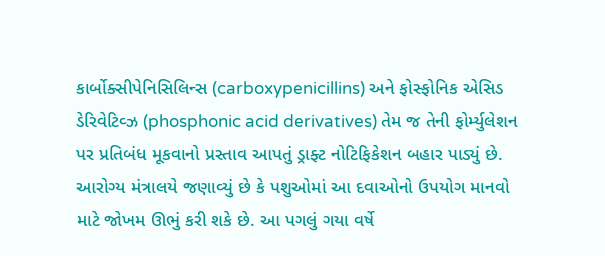કાર્બોક્સીપેનિસિલિન્સ (carboxypenicillins) અને ફોસ્ફોનિક એસિડ ડેરિવેટિવ્ઝ (phosphonic acid derivatives) તેમ જ તેની ફોર્મ્યુલેશન પર પ્રતિબંધ મૂકવાનો પ્રસ્તાવ આપતું ડ્રાફ્ટ નોટિફિકેશન બહાર પાડ્યું છે. આરોગ્ય મંત્રાલયે જણાવ્યું છે કે પશુઓમાં આ દવાઓનો ઉપયોગ માનવો માટે જોખમ ઊભું કરી શકે છે. આ પગલું ગયા વર્ષે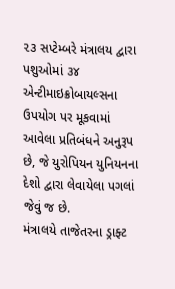૨૩ સપ્ટેમ્બરે મંત્રાલય દ્વારા પશુઓમાં ૩૪ એન્ટીમાઇક્રોબાયલ્સના ઉપયોગ પર મૂકવામાં આવેલા પ્રતિબંધને અનુરૂપ છે, જે યુરોપિયન યુનિયનના દેશો દ્વારા લેવાયેલા પગલાં જેવું જ છે.
મંત્રાલયે તાજેતરના ડ્રાફ્ટ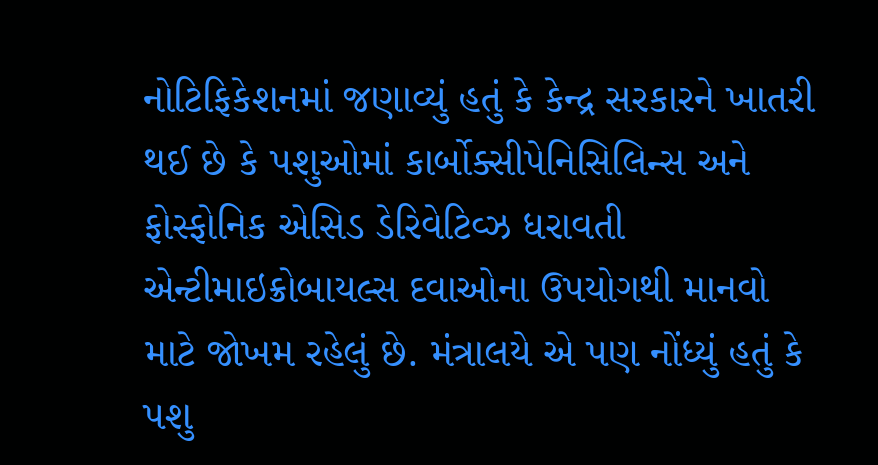નોટિફિકેશનમાં જણાવ્યું હતું કે કેન્દ્ર સરકારને ખાતરી થઈ છે કે પશુઓમાં કાર્બોક્સીપેનિસિલિન્સ અને ફોસ્ફોનિક એસિડ ડેરિવેટિવ્ઝ ધરાવતી એન્ટીમાઇક્રોબાયલ્સ દવાઓના ઉપયોગથી માનવો માટે જોખમ રહેલું છે. મંત્રાલયે એ પણ નોંધ્યું હતું કે પશુ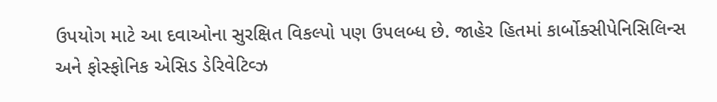ઉપયોગ માટે આ દવાઓના સુરક્ષિત વિકલ્પો પણ ઉપલબ્ધ છે. જાહેર હિતમાં કાર્બોક્સીપેનિસિલિન્સ અને ફોસ્ફોનિક એસિડ ડેરિવેટિવ્ઝ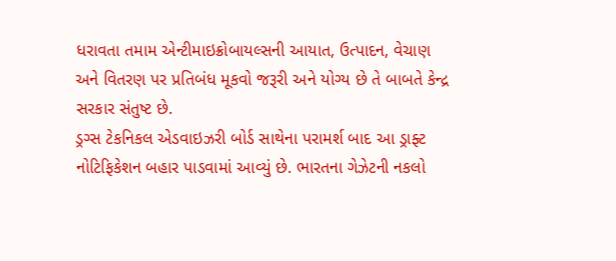ધરાવતા તમામ એન્ટીમાઇક્રોબાયલ્સની આયાત, ઉત્પાદન, વેચાણ અને વિતરણ પર પ્રતિબંધ મૂકવો જરૂરી અને યોગ્ય છે તે બાબતે કેન્દ્ર સરકાર સંતુષ્ટ છે.
ડ્રગ્સ ટેકનિકલ એડવાઇઝરી બોર્ડ સાથેના પરામર્શ બાદ આ ડ્રાફ્ટ નોટિફિકેશન બહાર પાડવામાં આવ્યું છે. ભારતના ગેઝેટની નકલો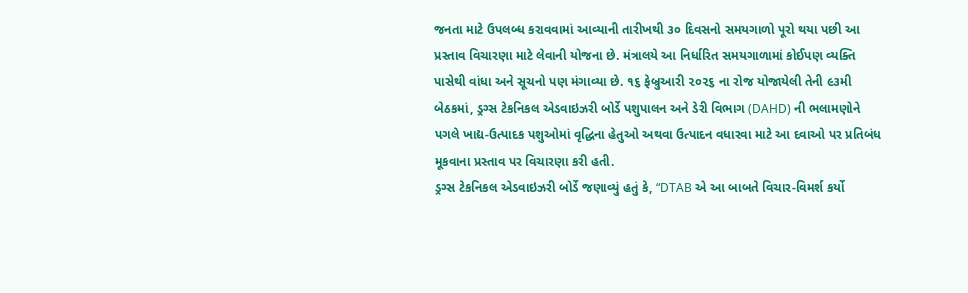જનતા માટે ઉપલબ્ધ કરાવવામાં આવ્યાની તારીખથી ૩૦ દિવસનો સમયગાળો પૂરો થયા પછી આ પ્રસ્તાવ વિચારણા માટે લેવાની યોજના છે. મંત્રાલયે આ નિર્ધારિત સમયગાળામાં કોઈપણ વ્યક્તિ પાસેથી વાંધા અને સૂચનો પણ મંગાવ્યા છે. ૧૬ ફેબ્રુઆરી ૨૦૨૬ ના રોજ યોજાયેલી તેની ૯૩મી બેઠકમાં, ડ્રગ્સ ટેકનિકલ એડવાઇઝરી બોર્ડે પશુપાલન અને ડેરી વિભાગ (DAHD) ની ભલામણોને પગલે ખાદ્ય-ઉત્પાદક પશુઓમાં વૃદ્ધિના હેતુઓ અથવા ઉત્પાદન વધારવા માટે આ દવાઓ પર પ્રતિબંધ મૂકવાના પ્રસ્તાવ પર વિચારણા કરી હતી.
ડ્રગ્સ ટેકનિકલ એડવાઇઝરી બોર્ડે જણાવ્યું હતું કે, “DTAB એ આ બાબતે વિચાર-વિમર્શ કર્યો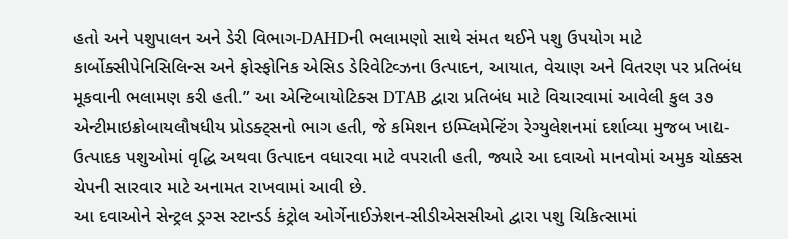હતો અને પશુપાલન અને ડેરી વિભાગ-DAHDની ભલામણો સાથે સંમત થઈને પશુ ઉપયોગ માટે કાર્બોક્સીપેનિસિલિન્સ અને ફોસ્ફોનિક એસિડ ડેરિવેટિવ્ઝના ઉત્પાદન, આયાત, વેચાણ અને વિતરણ પર પ્રતિબંધ મૂકવાની ભલામણ કરી હતી.” આ એન્ટિબાયોટિક્સ DTAB દ્વારા પ્રતિબંધ માટે વિચારવામાં આવેલી કુલ ૩૭ એન્ટીમાઇક્રોબાયલૌષધીય પ્રોડક્ટ્સનો ભાગ હતી, જે કમિશન ઇમ્પ્લિમેન્ટિંગ રેગ્યુલેશનમાં દર્શાવ્યા મુજબ ખાદ્ય-ઉત્પાદક પશુઓમાં વૃદ્ધિ અથવા ઉત્પાદન વધારવા માટે વપરાતી હતી, જ્યારે આ દવાઓ માનવોમાં અમુક ચોક્કસ ચેપની સારવાર માટે અનામત રાખવામાં આવી છે.
આ દવાઓને સેન્ટ્રલ ડ્રગ્સ સ્ટાન્ડર્ડ કંટ્રોલ ઓર્ગેનાઈઝેશન-સીડીએસસીઓ દ્વારા પશુ ચિકિત્સામાં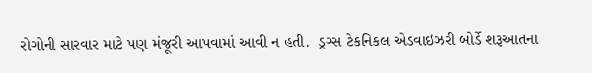રોગોની સારવાર માટે પણ મંજૂરી આપવામાં આવી ન હતી.  ડ્રગ્સ ટેકનિકલ એડવાઇઝરી બોર્ડે શરૂઆતના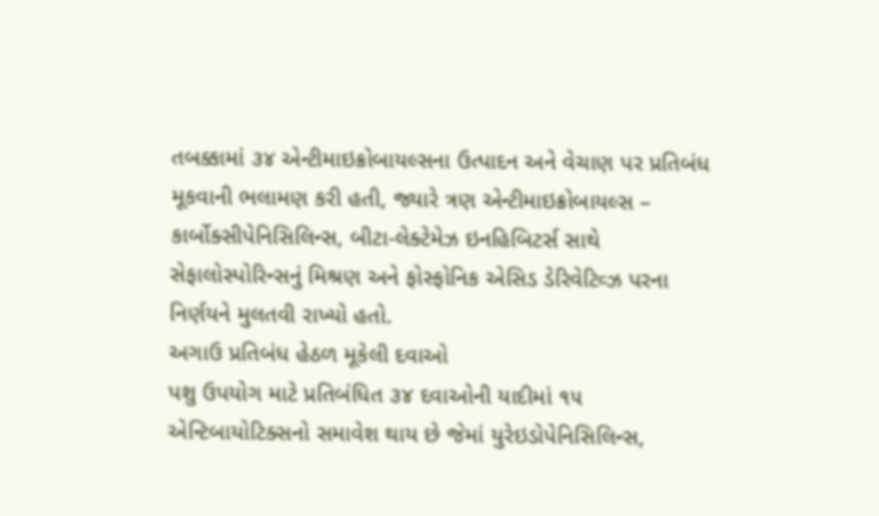તબક્કામાં ૩૪ એન્ટીમાઇક્રોબાયલ્સના ઉત્પાદન અને વેચાણ પર પ્રતિબંધ મૂકવાની ભલામણ કરી હતી, જ્યારે ત્રણ એન્ટીમાઇક્રોબાયલ્સ – કાર્બોક્સીપેનિસિલિન્સ, બીટા-લેક્ટેમેઝ ઇનહિબિટર્સ સાથે સેફાલોસ્પોરિન્સનું મિશ્રણ અને ફોસ્ફોનિક એસિડ ડેરિવેટિવ્ઝ પરના નિર્ણયને મુલતવી રાખ્યો હતો.
અગાઉ પ્રતિબંધ હેઠળ મૂકેલી દવાઓ
પશુ ઉપયોગ માટે પ્રતિબંધિત ૩૪ દવાઓની યાદીમાં ૧૫ એન્ટિબાયોટિક્સનો સમાવેશ થાય છે જેમાં યુરેઇડોપેનિસિલિન્સ,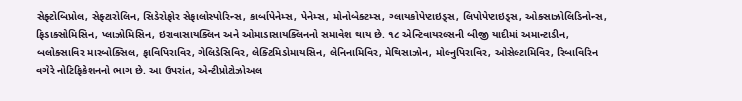સેફ્ટોબિપ્રોલ, સેફ્ટારોલિન, સિડેરોફોર સેફાલોસ્પોરિન્સ, કાર્બાપેનેમ્સ, પેનેમ્સ, મોનોબેક્ટમ્સ, ગ્લાયકોપેપ્ટાઇડ્સ, લિપોપેપ્ટાઇડ્સ, ઓક્સાઝોલિડિનોન્સ, ફિડાક્સોમિસિન, પ્લાઝોમિસિન, ઇરાવાસાયક્લિન અને ઓમાડાસાયક્લિનનો સમાવેશ થાય છે. ૧૮ એન્ટિવાયરલ્સની બીજી યાદીમાં અમાન્ટાડીન, બલોક્સાવિર મારબોક્સિલ, ફાવિપિરાવિર, ગેલિડેસિવિર, લેક્ટિમિડોમાયસિન, લેનિનામિવિર, મેથિસાઝોન, મોલ્નુપિરાવિર, ઓસેલ્ટામિવિર, રિબાવિરિન વગેરે નોટિફિકેશનનો ભાગ છે. આ ઉપરાંત, એન્ટીપ્રોટોઝોઅલ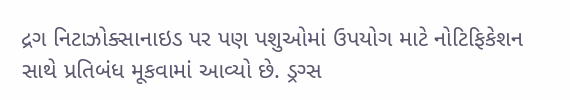દ્રગ નિટાઝોક્સાનાઇડ પર પણ પશુઓમાં ઉપયોગ માટે નોટિફિકેશન સાથે પ્રતિબંધ મૂકવામાં આવ્યો છે. ડ્રગ્સ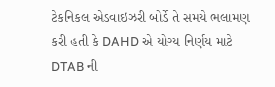ટેકનિકલ એડવાઇઝરી બોર્ડે તે સમયે ભલામણ કરી હતી કે DAHD એ યોગ્ય નિર્ણય માટે DTAB ની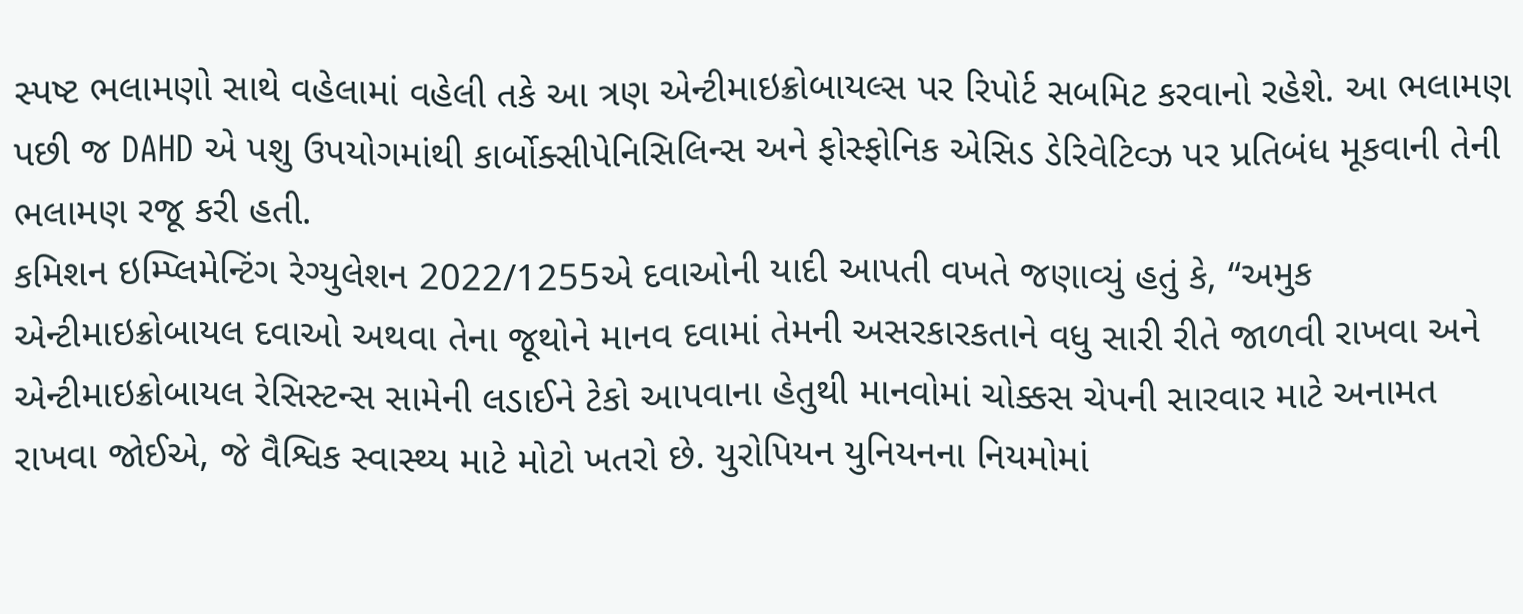સ્પષ્ટ ભલામણો સાથે વહેલામાં વહેલી તકે આ ત્રણ એન્ટીમાઇક્રોબાયલ્સ પર રિપોર્ટ સબમિટ કરવાનો રહેશે. આ ભલામણ પછી જ DAHD એ પશુ ઉપયોગમાંથી કાર્બોક્સીપેનિસિલિન્સ અને ફોસ્ફોનિક એસિડ ડેરિવેટિવ્ઝ પર પ્રતિબંધ મૂકવાની તેની ભલામણ રજૂ કરી હતી.
કમિશન ઇમ્પ્લિમેન્ટિંગ રેગ્યુલેશન 2022/1255એ દવાઓની યાદી આપતી વખતે જણાવ્યું હતું કે, “અમુક એન્ટીમાઇક્રોબાયલ દવાઓ અથવા તેના જૂથોને માનવ દવામાં તેમની અસરકારકતાને વધુ સારી રીતે જાળવી રાખવા અને એન્ટીમાઇક્રોબાયલ રેસિસ્ટન્સ સામેની લડાઈને ટેકો આપવાના હેતુથી માનવોમાં ચોક્કસ ચેપની સારવાર માટે અનામત રાખવા જોઈએ, જે વૈશ્વિક સ્વાસ્થ્ય માટે મોટો ખતરો છે. યુરોપિયન યુનિયનના નિયમોમાં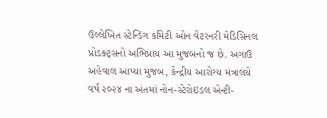ઉલ્લેખિત સ્ટેન્ડિંગ કમિટી ઓન વેટરનરી મેડિસિનલ પ્રોડક્ટ્સનો અભિપ્રાય આ મુજબનો જ છે. અગાઉ અહેવાલ આપ્યા મુજબ, કેન્દ્રીય આરોગ્ય મંત્રાલયે વર્ષ ૨૦૨૪ ના અંતમાં નોન-સ્ટેરોઇડલ એન્ટી-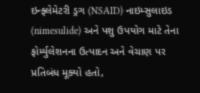ઇન્ફ્લેમેટરી ડ્રગ (NSAID) નાઇમ્સુલાઇડ (nimesulide) અને પશુ ઉપયોગ માટે તેના ફોર્મ્યુલેશનના ઉત્પાદન અને વેચાણ પર પ્રતિબંધ મૂક્યો હતો,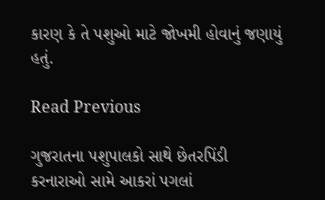કારણ કે તે પશુઓ માટે જોખમી હોવાનું જણાયું હતું.

Read Previous

ગુજરાતના પશુપાલકો સાથે છેતરપિંડી કરનારાઓ સામે આકરાં પગલાં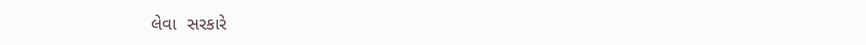લેવા  સરકારે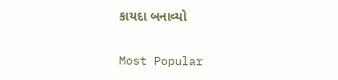કાયદા બનાવ્યો

Most Popular